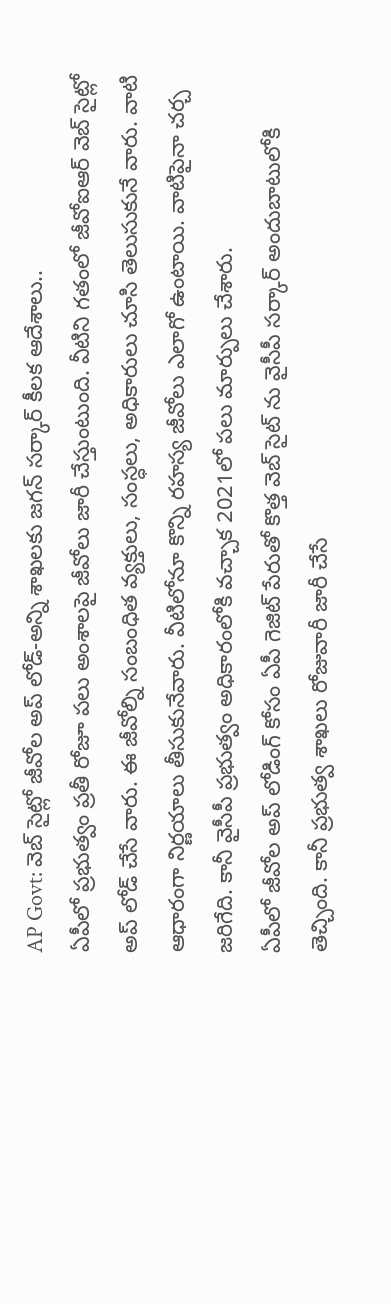AP Govt: వెబ్ సైట్లో జీవోల అప్ లోడ్-అన్ని శాఖలకు జగన్ సర్కార్ కీలక ఆదేశాలు..
ఏపీలో ప్రభుత్వం ప్రతీ రోజూ పలు అంశాలపై జీవోలు జారీ చేస్తుంటుంది. వీటిని గతంలో జీవోఐఆర్ వెబ్ సైట్లో అప్ లోడ్ చేసే వారు. ఈ జీవోల్ని సంబంధిత వ్యక్తులు, సంస్ధలు, అధికారులు చూసి తెలుసుకునే వారు. వాటి ఆధారంగా నిర్ణయాలు తీసుకునేవారు. వీటిలోనూ కొన్ని రహస్య జీవోలు ఎలాగో ఉంటాయి. వాటిపైనా చర్చ జరిగేది. కానీ వైసీపీ ప్రభుత్వం అధికారంలోకి వచ్చాక 2021లో పలు మార్పులు చేశారు.
ఏపీలో జీవోల అప్ లోడింగ్ కోసం ఏపీ గెజిట్ పేరుతో కొత్త వెబ్ సైట్ ను వైసీపీ సర్కార్ అందుబాటులోకి తెచ్చింది. కానీ ప్రభుత్వ శాఖలు రోజువారీ జారీ చేసే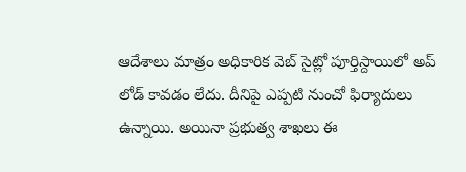ఆదేశాలు మాత్రం అధికారిక వెబ్ సైట్లో పూర్తిస్దాయిలో అప్ లోడ్ కావడం లేదు. దీనిపై ఎప్పటి నుంచో ఫిర్యాదులు ఉన్నాయి. అయినా ప్రభుత్వ శాఖలు ఈ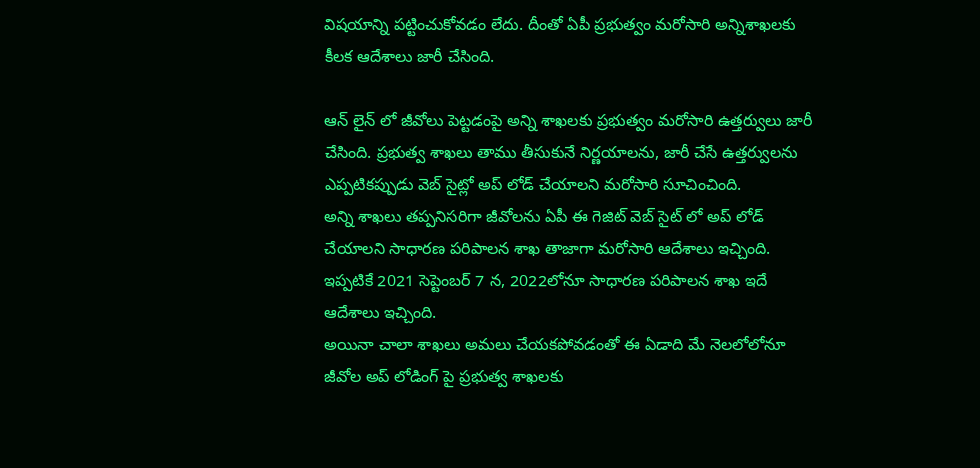విషయాన్ని పట్టించుకోవడం లేదు. దీంతో ఏపీ ప్రభుత్వం మరోసారి అన్నిశాఖలకు కీలక ఆదేశాలు జారీ చేసింది.

ఆన్ లైన్ లో జీవోలు పెట్టడంపై అన్ని శాఖలకు ప్రభుత్వం మరోసారి ఉత్తర్వులు జారీ చేసింది. ప్రభుత్వ శాఖలు తాము తీసుకునే నిర్ణయాలను, జారీ చేసే ఉత్తర్వులను ఎప్పటికప్పుడు వెబ్ సైట్లో అప్ లోడ్ చేయాలని మరోసారి సూచించింది.
అన్ని శాఖలు తప్పనిసరిగా జీవోలను ఏపీ ఈ గెజిట్ వెబ్ సైట్ లో అప్ లోడ్ చేయాలని సాధారణ పరిపాలన శాఖ తాజాగా మరోసారి ఆదేశాలు ఇచ్చింది. ఇప్పటికే 2021 సెప్టెంబర్ 7 న, 2022లోనూ సాధారణ పరిపాలన శాఖ ఇదే ఆదేశాలు ఇచ్చింది.
అయినా చాలా శాఖలు అమలు చేయకపోవడంతో ఈ ఏడాది మే నెలలోలోనూ జీవోల అప్ లోడింగ్ పై ప్రభుత్వ శాఖలకు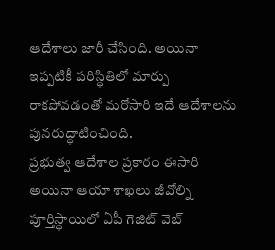ఆదేశాలు జారీ చేసింది. అయినా ఇప్పటికీ పరిస్ధితిలో మార్పు రాకపోవడంతో మరోసారి ఇదే ఆదేశాలను పునరుద్ధాటించింది.
ప్రభుత్వ ఆదేశాల ప్రకారం ఈసారి అయినా ఆయా శాఖలు జీవోల్ని పూర్తిస్ధాయిలో ఏపీ గెజిట్ వెబ్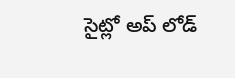సైట్లో అప్ లోడ్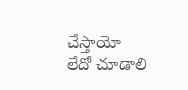చేస్తాయో లేదో చూడాలి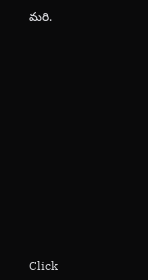మరి.












Click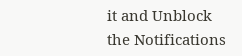it and Unblock the Notifications